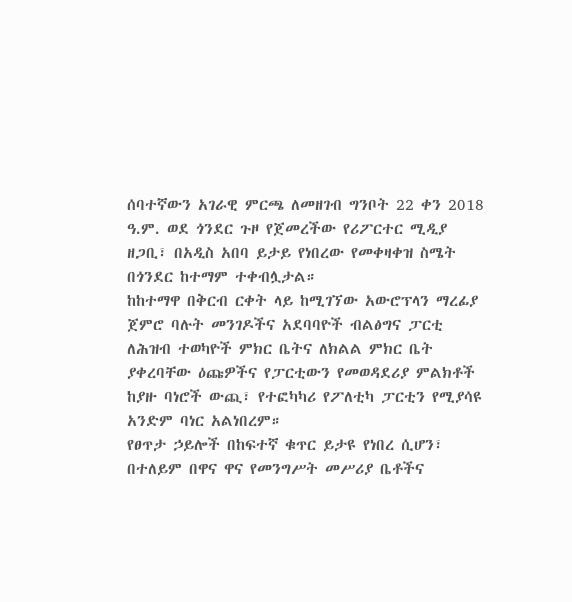ሰባተኛውን አገራዊ ምርጫ ለመዘገብ ግንቦት 22 ቀን 2018 ዓ.ም. ወደ ጎንደር ጉዞ የጀመረችው የሪፖርተር ሚዲያ ዘጋቢ፣ በአዲስ አበባ ይታይ የነበረው የመቀዛቀዝ ስሜት በጎንደር ከተማም ተቀብሏታል።
ከከተማዋ በቅርብ ርቀት ላይ ከሚገኘው አውሮፕላን ማረፊያ ጀምሮ ባሉት መንገዶችና አደባባዮች ብልፅግና ፓርቲ ለሕዝብ ተወካዮች ምክር ቤትና ለክልል ምክር ቤት ያቀረባቸው ዕጩዎችና የፓርቲውን የመወዳደሪያ ምልክቶች ከያዙ ባነሮች ውጪ፣ የተፎካካሪ የፖለቲካ ፓርቲን የሚያሳዩ አንድም ባነር አልነበረም።
የፀጥታ ኃይሎች በከፍተኛ ቁጥር ይታዩ የነበረ ሲሆን፣ በተለይም በዋና ዋና የመንግሥት መሥሪያ ቤቶችና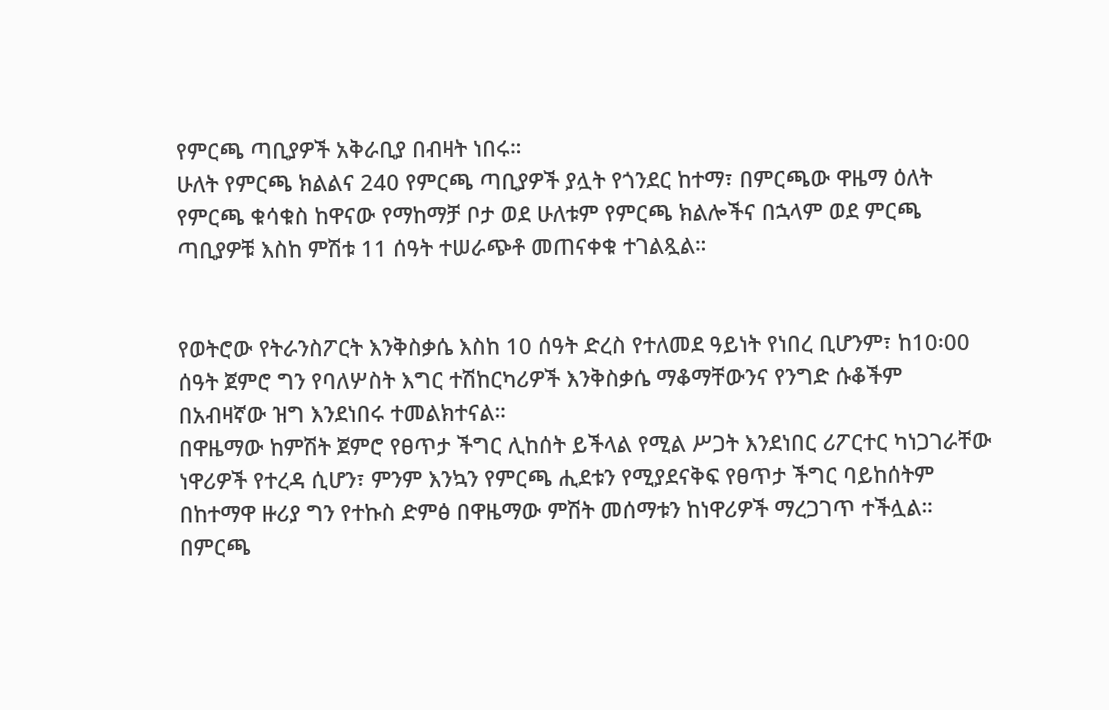የምርጫ ጣቢያዎች አቅራቢያ በብዛት ነበሩ።
ሁለት የምርጫ ክልልና 240 የምርጫ ጣቢያዎች ያሏት የጎንደር ከተማ፣ በምርጫው ዋዜማ ዕለት የምርጫ ቁሳቁስ ከዋናው የማከማቻ ቦታ ወደ ሁለቱም የምርጫ ክልሎችና በኋላም ወደ ምርጫ ጣቢያዎቹ እስከ ምሽቱ 11 ሰዓት ተሠራጭቶ መጠናቀቁ ተገልጿል።


የወትሮው የትራንስፖርት እንቅስቃሴ እስከ 10 ሰዓት ድረስ የተለመደ ዓይነት የነበረ ቢሆንም፣ ከ10፡00 ሰዓት ጀምሮ ግን የባለሦስት እግር ተሽከርካሪዎች እንቅስቃሴ ማቆማቸውንና የንግድ ሱቆችም በአብዛኛው ዝግ እንደነበሩ ተመልክተናል።
በዋዜማው ከምሽት ጀምሮ የፀጥታ ችግር ሊከሰት ይችላል የሚል ሥጋት እንደነበር ሪፖርተር ካነጋገራቸው ነዋሪዎች የተረዳ ሲሆን፣ ምንም እንኳን የምርጫ ሒደቱን የሚያደናቅፍ የፀጥታ ችግር ባይከሰትም በከተማዋ ዙሪያ ግን የተኩስ ድምፅ በዋዜማው ምሽት መሰማቱን ከነዋሪዎች ማረጋገጥ ተችሏል።
በምርጫ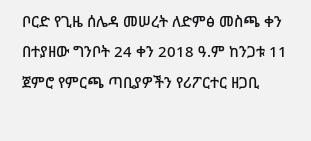ቦርድ የጊዜ ሰሌዳ መሠረት ለድምፅ መስጫ ቀን በተያዘው ግንቦት 24 ቀን 2018 ዓ.ም ከንጋቱ 11 ጀምሮ የምርጫ ጣቢያዎችን የሪፖርተር ዘጋቢ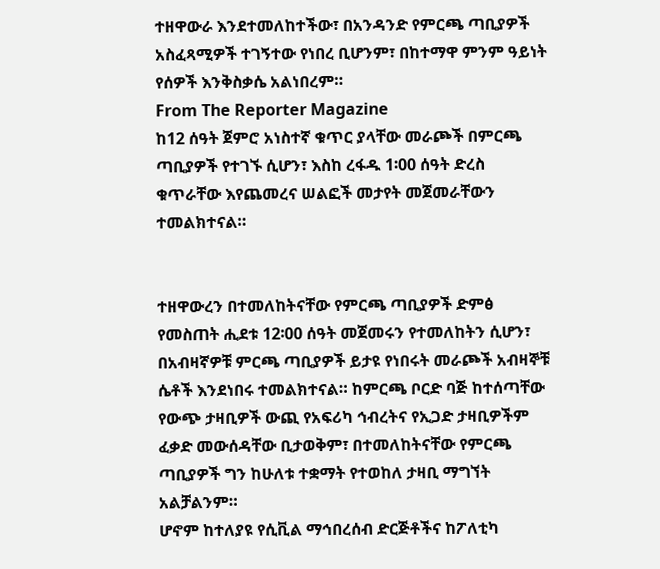ተዘዋውራ እንደተመለከተችው፣ በአንዳንድ የምርጫ ጣቢያዎች አስፈጻሚዎች ተገኝተው የነበረ ቢሆንም፣ በከተማዋ ምንም ዓይነት የሰዎች እንቅስቃሴ አልነበረም።
From The Reporter Magazine
ከ12 ሰዓት ጀምሮ አነስተኛ ቁጥር ያላቸው መራጮች በምርጫ ጣቢያዎች የተገኙ ሲሆን፣ እስከ ረፋዱ 1፡00 ሰዓት ድረስ ቁጥራቸው እየጨመረና ሠልፎች መታየት መጀመራቸውን ተመልክተናል።


ተዘዋውረን በተመለከትናቸው የምርጫ ጣቢያዎች ድምፅ የመስጠት ሒደቱ 12፡00 ሰዓት መጀመሩን የተመለከትን ሲሆን፣ በአብዛኛዎቹ ምርጫ ጣቢያዎች ይታዩ የነበሩት መራጮች አብዛኞቹ ሴቶች እንደነበሩ ተመልክተናል። ከምርጫ ቦርድ ባጅ ከተሰጣቸው የውጭ ታዛቢዎች ውጪ የአፍሪካ ኅብረትና የኢጋድ ታዛቢዎችም ፈቃድ መውሰዳቸው ቢታወቅም፣ በተመለከትናቸው የምርጫ ጣቢያዎች ግን ከሁለቱ ተቋማት የተወከለ ታዛቢ ማግኘት አልቻልንም።
ሆኖም ከተለያዩ የሲቪል ማኅበረሰብ ድርጅቶችና ከፖለቲካ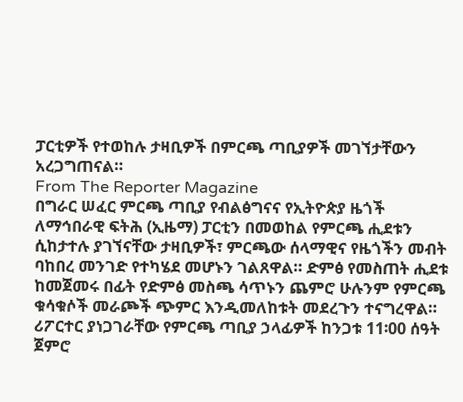ፓርቲዎች የተወከሉ ታዛቢዎች በምርጫ ጣቢያዎች መገኘታቸውን አረጋግጠናል።
From The Reporter Magazine
በግራር ሠፈር ምርጫ ጣቢያ የብልፅግናና የኢትዮጵያ ዜጎች ለማኅበራዊ ፍትሕ (ኢዜማ) ፓርቲን በመወከል የምርጫ ሒደቱን ሲከታተሉ ያገኘናቸው ታዛቢዎች፣ ምርጫው ሰላማዊና የዜጎችን መብት ባከበረ መንገድ የተካሄደ መሆኑን ገልጸዋል። ድምፅ የመስጠት ሒደቱ ከመጀመሩ በፊት የድምፅ መስጫ ሳጥኑን ጨምሮ ሁሉንም የምርጫ ቁሳቁሶች መራጮች ጭምር እንዲመለከቱት መደረጉን ተናግረዋል።
ሪፖርተር ያነጋገራቸው የምርጫ ጣቢያ ኃላፊዎች ከንጋቱ 11፡00 ሰዓት ጀምሮ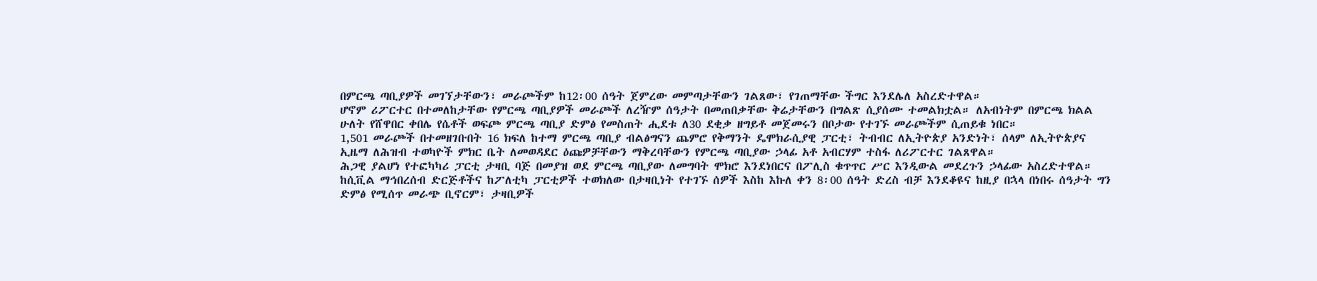በምርጫ ጣቢያዎች መገኘታቸውን፣ መራጮችም ከ12፡00 ሰዓት ጀምረው መምጣታቸውን ገልጸው፣ የገጠማቸው ችግር እንደሌለ አስረድተዋል።
ሆኖም ሪፖርተር በተመለከታቸው የምርጫ ጣቢያዎች መራጮች ለረዥም ሰዓታት በመጠበቃቸው ቅሬታቸውን በግልጽ ሲያሰሙ ተመልክቷል። ለአብነትም በምርጫ ክልል ሁለት የሸዋበር ቀበሌ የሴቶች ወፍጮ ምርጫ ጣቢያ ድምፅ የመስጠት ሒደቱ ለ30 ደቂቃ ዘግይቶ መጀመሩን በቦታው የተገኙ መራጮችም ሲጠይቁ ነበር።
1,501 መራጮች በተመዘገቡበት 16 ክፍለ ከተማ ምርጫ ጣቢያ ብልፅግናን ጨምሮ የቅማንት ዴሞክራሲያዊ ፓርቲ፣ ትብብር ለኢትዮጵያ አንድነት፣ ሰላም ለኢትዮጵያና ኢዜማ ለሕዝብ ተወካዮች ምክር ቤት ለመወዳደር ዕጩዎቻቸውን ማቅረባቸውን የምርጫ ጣቢያው ኃላፊ አቶ አብርሃም ተስፋ ለሪፖርተር ገልጸዋል።
ሕጋዊ ያልሆነ የተፎካካሪ ፓርቲ ታዛቢ ባጅ በመያዝ ወደ ምርጫ ጣቢያው ለመግባት ሞክሮ እንደነበርና በፖሊስ ቁጥጥር ሥር እንዲውል መደረጉን ኃላፊው አስረድተዋል።
ከሲቪል ማኅበረሰብ ድርጅቶችና ከፖለቲካ ፓርቲዎች ተወክለው በታዛቢነት የተገኙ ሰዎች እስከ እኩለ ቀን 8፡00 ሰዓት ድረስ ብቻ እንደቆዩና ከዚያ በኋላ በነበሩ ሰዓታት ግን ድምፅ የሚሰጥ መራጭ ቢኖርም፣ ታዛቢዎች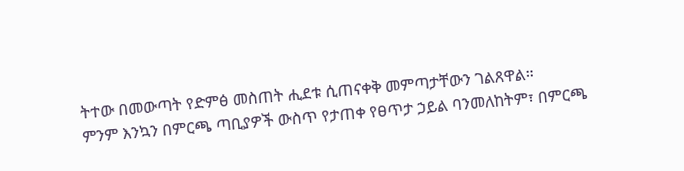ትተው በመውጣት የድምፅ መስጠት ሒደቱ ሲጠናቀቅ መምጣታቸውን ገልጸዋል።
ምንም እንኳን በምርጫ ጣቢያዎች ውስጥ የታጠቀ የፀጥታ ኃይል ባንመለከትም፣ በምርጫ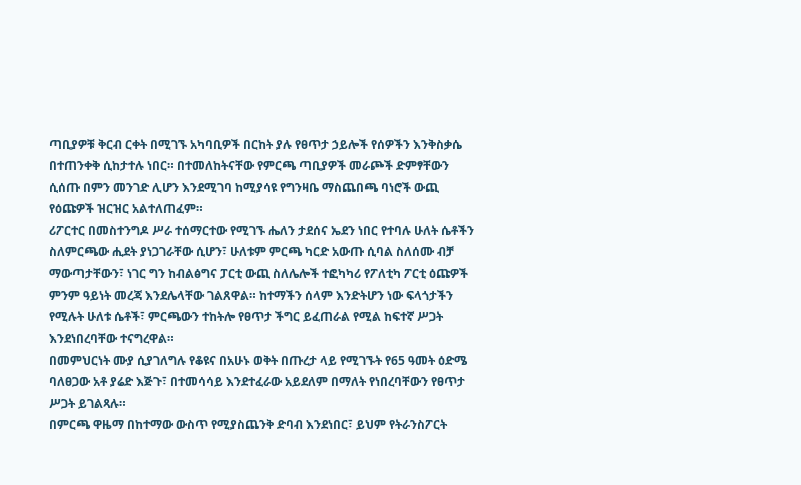ጣቢያዎቹ ቅርብ ርቀት በሚገኙ አካባቢዎች በርከት ያሉ የፀጥታ ኃይሎች የሰዎችን እንቅስቃሴ በተጠንቀቅ ሲከታተሉ ነበር። በተመለከትናቸው የምርጫ ጣቢያዎች መራጮች ድምፃቸውን ሲሰጡ በምን መንገድ ሊሆን እንደሚገባ ከሚያሳዩ የግንዛቤ ማስጨበጫ ባነሮች ውጪ የዕጩዎች ዝርዝር አልተለጠፈም።
ሪፖርተር በመስተንግዶ ሥራ ተሰማርተው የሚገኙ ሔለን ታደሰና ኤደን ነበር የተባሉ ሁለት ሴቶችን ስለምርጫው ሒደት ያነጋገራቸው ሲሆን፣ ሁለቱም ምርጫ ካርድ አውጡ ሲባል ስለሰሙ ብቻ ማውጣታቸውን፣ ነገር ግን ከብልፅግና ፓርቲ ውጪ ስለሌሎች ተፎካካሪ የፖለቲካ ፖርቲ ዕጩዎች ምንም ዓይነት መረጃ እንደሌላቸው ገልጸዋል። ከተማችን ሰላም እንድትሆን ነው ፍላጎታችን የሚሉት ሁለቱ ሴቶች፣ ምርጫውን ተከትሎ የፀጥታ ችግር ይፈጠራል የሚል ከፍተኛ ሥጋት እንደነበረባቸው ተናግረዋል።
በመምህርነት ሙያ ሲያገለግሉ የቆዩና በአሁኑ ወቅት በጡረታ ላይ የሚገኙት የ65 ዓመት ዕድሜ ባለፀጋው አቶ ያሬድ እጅጉ፣ በተመሳሳይ እንደተፈራው አይደለም በማለት የነበረባቸውን የፀጥታ ሥጋት ይገልጻሉ።
በምርጫ ዋዜማ በከተማው ውስጥ የሚያስጨንቅ ድባብ እንደነበር፣ ይህም የትራንስፖርት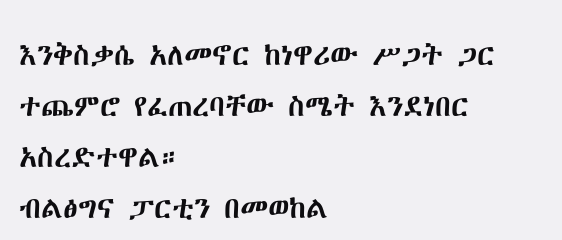እንቅስቃሴ አለመኖር ከነዋሪው ሥጋት ጋር ተጨምሮ የፈጠረባቸው ስሜት እንደነበር አስረድተዋል።
ብልፅግና ፓርቲን በመወከል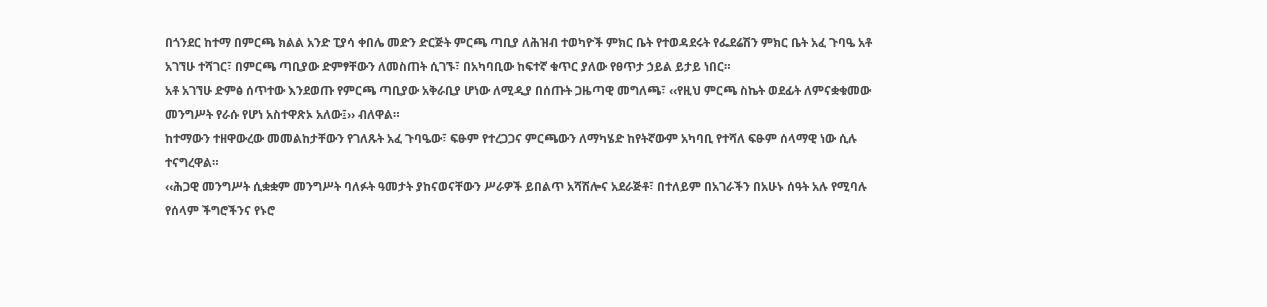በጎንደር ከተማ በምርጫ ክልል አንድ ፒያሳ ቀበሌ መድን ድርጅት ምርጫ ጣቢያ ለሕዝብ ተወካዮች ምክር ቤት የተወዳደሩት የፌደሬሽን ምክር ቤት አፈ ጉባዔ አቶ አገኘሁ ተሻገር፣ በምርጫ ጣቢያው ድምፃቸውን ለመስጠት ሲገኙ፣ በአካባቢው ከፍተኛ ቁጥር ያለው የፀጥታ ኃይል ይታይ ነበር።
አቶ አገኘሁ ድምፅ ሰጥተው እንደወጡ የምርጫ ጣቢያው አቅራቢያ ሆነው ለሚዲያ በሰጡት ጋዜጣዊ መግለጫ፣ ‹‹የዚህ ምርጫ ስኬት ወደፊት ለምናቋቁመው መንግሥት የራሱ የሆነ አስተዋጽኦ አለው፤›› ብለዋል።
ከተማውን ተዘዋውረው መመልከታቸውን የገለጹት አፈ ጉባዔው፣ ፍፁም የተረጋጋና ምርጫውን ለማካሄድ ከየትኛውም አካባቢ የተሻለ ፍፁም ሰላማዊ ነው ሲሉ ተናግረዋል።
‹‹ሕጋዊ መንግሥት ሲቋቋም መንግሥት ባለፉት ዓመታት ያከናወናቸውን ሥራዎች ይበልጥ አሻሽሎና አደራጅቶ፣ በተለይም በአገራችን በአሁኑ ሰዓት አሉ የሚባሉ የሰላም ችግሮችንና የኑሮ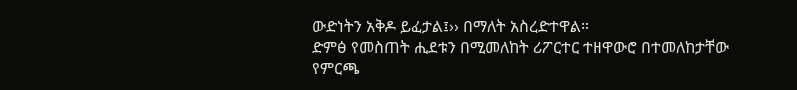ውድነትን አቅዶ ይፈታል፤›› በማለት አስረድተዋል።
ድምፅ የመስጠት ሒደቱን በሚመለከት ሪፖርተር ተዘዋውሮ በተመለከታቸው የምርጫ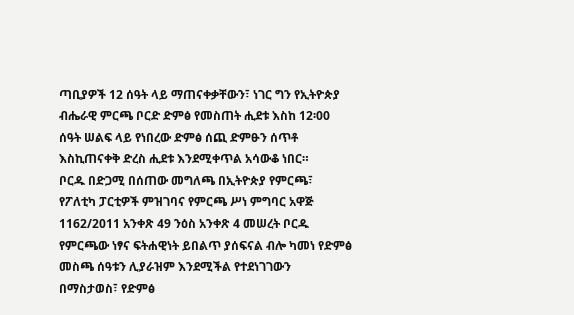ጣቢያዎች 12 ሰዓት ላይ ማጠናቀቃቸውን፣ ነገር ግን የኢትዮጵያ ብሔራዊ ምርጫ ቦርድ ድምፅ የመስጠት ሒደቱ እስከ 12፡00 ሰዓት ሠልፍ ላይ የነበረው ድምፅ ሰጪ ድምፁን ሰጥቶ እስኪጠናቀቅ ድረስ ሒደቱ እንደሚቀጥል አሳውቆ ነበር።
ቦርዱ በድጋሚ በሰጠው መግለጫ በኢትዮጵያ የምርጫ፣ የፖለቲካ ፓርቲዎች ምዝገባና የምርጫ ሥነ ምግባር አዋጅ 1162/2011 አንቀጽ 49 ንዕስ አንቀጽ 4 መሠረት ቦርዱ የምርጫው ነፃና ፍትሐዊነት ይበልጥ ያሰፍናል ብሎ ካመነ የድምፅ መስጫ ሰዓቱን ሊያራዝም እንደሚችል የተደነገገውን በማስታወስ፣ የድምፅ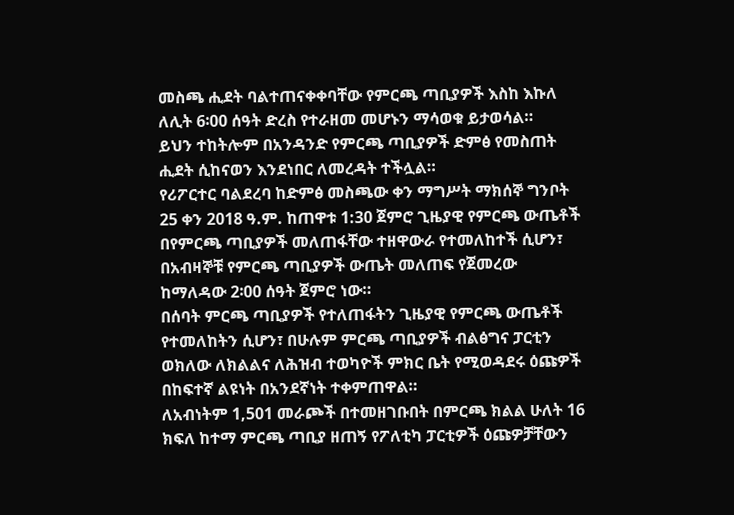መስጫ ሒደት ባልተጠናቀቀባቸው የምርጫ ጣቢያዎች እስከ እኩለ ለሊት 6፡00 ሰዓት ድረስ የተራዘመ መሆኑን ማሳወቁ ይታወሳል።
ይህን ተከትሎም በአንዳንድ የምርጫ ጣቢያዎች ድምፅ የመስጠት ሒደት ሲከናወን እንደነበር ለመረዳት ተችሏል።
የሪፖርተር ባልደረባ ከድምፅ መስጫው ቀን ማግሥት ማክሰኞ ግንቦት 25 ቀን 2018 ዓ.ም. ከጠዋቱ 1:30 ጀምሮ ጊዜያዊ የምርጫ ውጤቶች በየምርጫ ጣቢያዎች መለጠፋቸው ተዘዋውራ የተመለከተች ሲሆን፣ በአብዛኞቹ የምርጫ ጣቢያዎች ውጤት መለጠፍ የጀመረው ከማለዳው 2፡00 ሰዓት ጀምሮ ነው።
በሰባት ምርጫ ጣቢያዎች የተለጠፋትን ጊዜያዊ የምርጫ ውጤቶች የተመለከትን ሲሆን፣ በሁሉም ምርጫ ጣቢያዎች ብልፅግና ፓርቲን ወክለው ለክልልና ለሕዝብ ተወካዮች ምክር ቤት የሚወዳደሩ ዕጩዎች በከፍተኛ ልዩነት በአንደኛነት ተቀምጠዋል።
ለአብነትም 1,501 መራጮች በተመዘገቡበት በምርጫ ክልል ሁለት 16 ክፍለ ከተማ ምርጫ ጣቢያ ዘጠኝ የፖለቲካ ፓርቲዎች ዕጩዎቻቸውን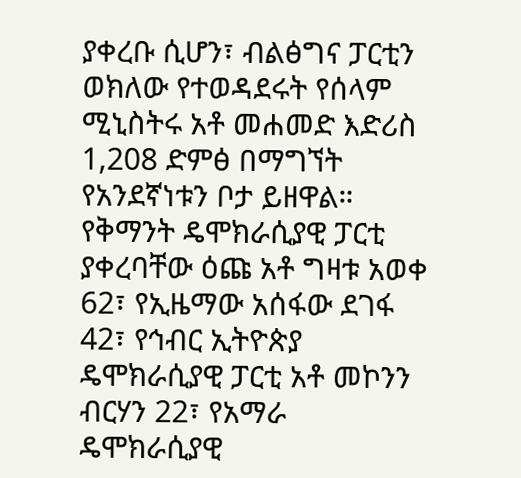ያቀረቡ ሲሆን፣ ብልፅግና ፓርቲን ወክለው የተወዳደሩት የሰላም ሚኒስትሩ አቶ መሐመድ እድሪስ 1,208 ድምፅ በማግኘት የአንደኛነቱን ቦታ ይዘዋል።
የቅማንት ዴሞክራሲያዊ ፓርቲ ያቀረባቸው ዕጩ አቶ ግዛቱ አወቀ 62፣ የኢዜማው አሰፋው ደገፋ 42፣ የኅብር ኢትዮጵያ ዴሞክራሲያዊ ፓርቲ አቶ መኮንን ብርሃን 22፣ የአማራ ዴሞክራሲያዊ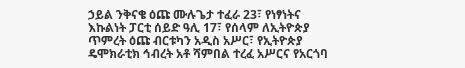ኃይል ንቅናቄ ዕጩ ሙሉጌታ ተፈራ 23፣ የነፃነትና እኩልነት ፓርቲ ሰይድ ዓሊ 17፣ የሰላም ለኢትዮጵያ ጥምረት ዕጩ ብርቱካን አዲስ አሥር፣ የኢትዮጵያ ዴሞክራቲክ ኅብረት አቶ ሻምበል ተረፈ አሥርና የአርጎባ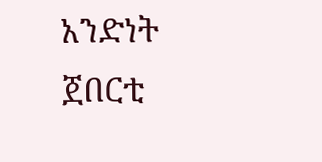አንድነት ጀበርቲ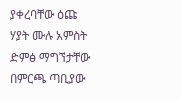ያቀረባቸው ዕጩ ሃያት ሙሉ አምስት ድምፅ ማግኘታቸው በምርጫ ጣቢያው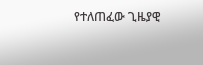የተለጠፈው ጊዜያዊ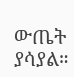ውጤት ያሳያል።